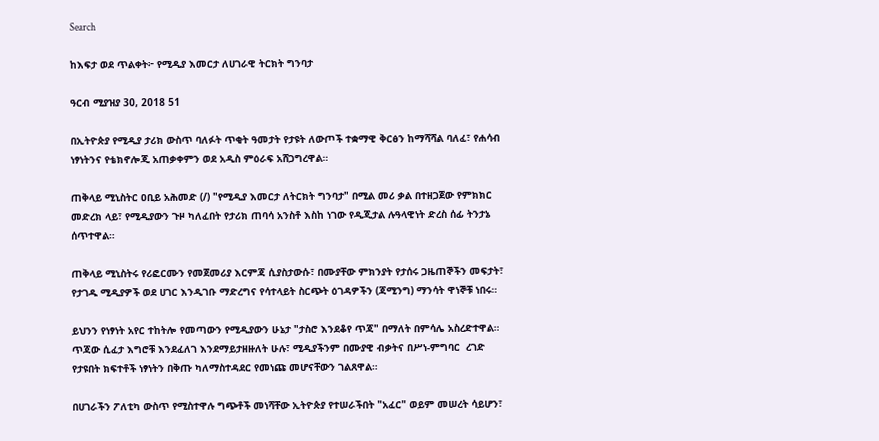Search

ከእፍታ ወደ ጥልቀት፦ የሚዲያ እመርታ ለሀገራዊ ትርክት ግንባታ

ዓርብ ሚያዝያ 30, 2018 51

በኢትዮጵያ የሚዲያ ታሪክ ውስጥ ባለፉት ጥቂት ዓመታት የታዩት ለውጦች ተቋማዊ ቅርፅን ከማሻሻል ባለፈ፣ የሐሳብ ነፃነትንና የቴክኖሎጂ አጠቃቀምን ወደ አዲስ ምዕራፍ አሸጋግረዋል።

ጠቅላይ ሚኒስትር ዐቢይ አሕመድ (/) "የሚዲያ እመርታ ለትርክት ግንባታ" በሚል መሪ ቃል በተዘጋጀው የምክክር መድረክ ላይ፣ የሚዲያውን ጉዞ ካለፈበት የታሪክ ጠባሳ አንስቶ እስከ ነገው የዲጂታል ሉዓላዊነት ድረስ ሰፊ ትንታኔ ሰጥተዋል።

ጠቅላይ ሚኒስትሩ የሪፎርሙን የመጀመሪያ እርምጃ ሲያስታውሱ፣ በሙያቸው ምክንያት የታሰሩ ጋዜጠኞችን መፍታት፣ የታገዱ ሚዲያዎች ወደ ሀገር እንዲገቡ ማድረግና የሳተላይት ስርጭት ዕገዳዎችን (ጃሚንግ) ማንሳት ዋነኞቹ ነበሩ።

ይህንን የነፃነት አየር ተከትሎ የመጣውን የሚዲያውን ሁኔታ "ታስሮ እንደቆየ ጥጃ" በማለት በምሳሌ አስረድተዋል። ጥጃው ሲፈታ እግሮቹ እንደፈለገ እንደማይታዘዙለት ሁሉ፣ ሚዲያችንም በሙያዊ ብቃትና በሥነ-ምግባር  ረገድ የታዩበት ክፍተቶች ነፃነትን በቅጡ ካለማስተዳደር የመነጩ መሆናቸውን ገልጸዋል።

በሀገራችን ፖለቲካ ውስጥ የሚስተዋሉ ግጭቶች መነሻቸው ኢትዮጵያ የተሠራችበት "አፈር" ወይም መሠረት ሳይሆን፣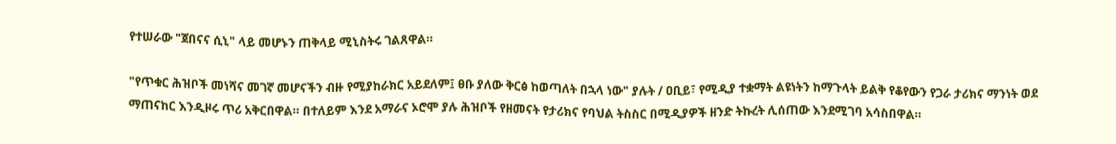የተሠራው "ጀበናና ሲኒ" ላይ መሆኑን ጠቅላይ ሚኒስትሩ ገልጸዋል።

"የጥቁር ሕዝቦች መነሻና መገኛ መሆናችን ብዙ የሚያከራክር አይደለም፤ ፀቡ ያለው ቅርፅ ከወጣለት በኋላ ነው" ያሉት / ዐቢይ፣ የሚዲያ ተቋማት ልዩነትን ከማጉላት ይልቅ የቆየውን የጋራ ታሪክና ማንነት ወደ ማጠናከር እንዲዞሩ ጥሪ አቅርበዋል። በተለይም እንደ አማራና ኦሮሞ ያሉ ሕዝቦች የዘመናት የታሪክና የባህል ትስስር በሚዲያዎች ዘንድ ትኩረት ሊሰጠው እንደሚገባ አሳስበዋል።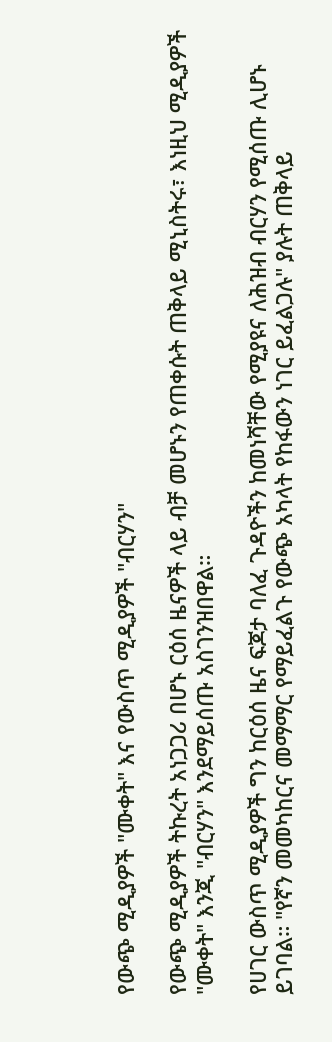የውጭ ሚዲያዎች "ሙቀት" እና የውስጥ ሚዲያዎች "ብርሃን"

የውጭ ሚዲያዎች ትኩረት አነጋጋሪ በሆኑ ርዕሰ ዜናዎች ላይ ብቻ መሆኑን የጠቀሱት ጠቅላይ ሚኒስትሩ፣ እነዚህ ሚዲያዎች "ሙቀት" እንጂ "ብርሃን" እንደማይሰጡ አስገንዝበዋል።

የሀገር ውስጥ ሚዲያዎች ግን ከርዕሰ ዜና ፍጆታ ባለፈ ጉዳዮችን ከመነሻቸው የሚያዩና ለሕዝብ ብርሃን የሚሰጡ ሊሆኑ ይገባል። "የኛን መመካከርና መማማር የማይፈልጉ የውጭ አካላት የከፋውን ነገር ይፈልጋሉ" ያሉት ጠቅላይ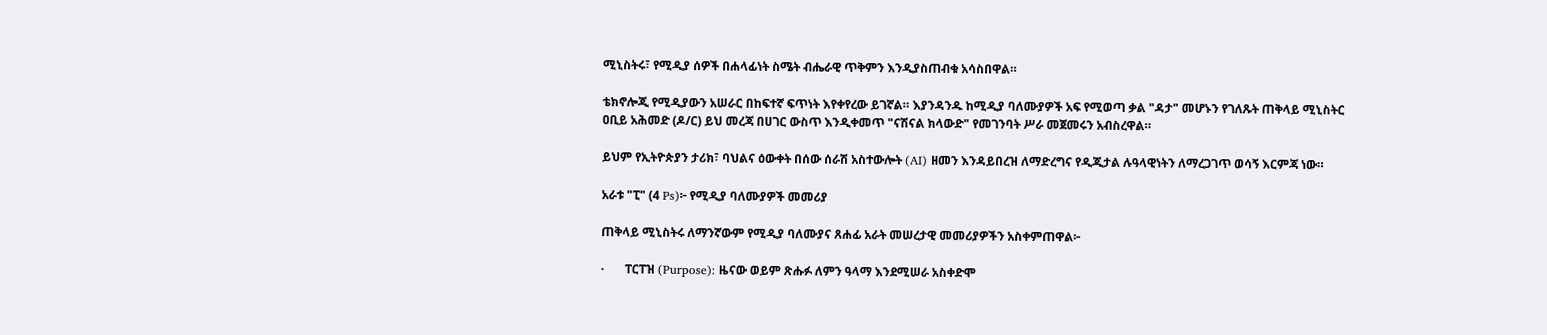ሚኒስትሩ፣ የሚዲያ ሰዎች በሐላፊነት ስሜት ብሔራዊ ጥቅምን እንዲያስጠብቁ አሳስበዋል።

ቴክኖሎጂ የሚዲያውን አሠራር በከፍተኛ ፍጥነት እየቀየረው ይገኛል። እያንዳንዱ ከሚዲያ ባለሙያዎች አፍ የሚወጣ ቃል "ዳታ" መሆኑን የገለጹት ጠቅላይ ሚኒስትር ዐቢይ አሕመድ (ዶ/ር) ይህ መረጃ በሀገር ውስጥ እንዲቀመጥ "ናሽናል ክላውድ" የመገንባት ሥራ መጀመሩን አብስረዋል።

ይህም የኢትዮጵያን ታሪክ፣ ባህልና ዕውቀት በሰው ሰራሽ አስተውሎት (AI) ዘመን እንዳይበረዝ ለማድረግና የዲጂታል ሉዓላዊነትን ለማረጋገጥ ወሳኝ እርምጃ ነው።

አራቱ "ፒ" (4 Ps)፦ የሚዲያ ባለሙያዎች መመሪያ

ጠቅላይ ሚኒስትሩ ለማንኛውም የሚዲያ ባለሙያና ጸሐፊ አራት መሠረታዊ መመሪያዎችን አስቀምጠዋል፦

·       ፐርፐዝ (Purpose): ዜናው ወይም ጽሑፉ ለምን ዓላማ እንደሚሠራ አስቀድሞ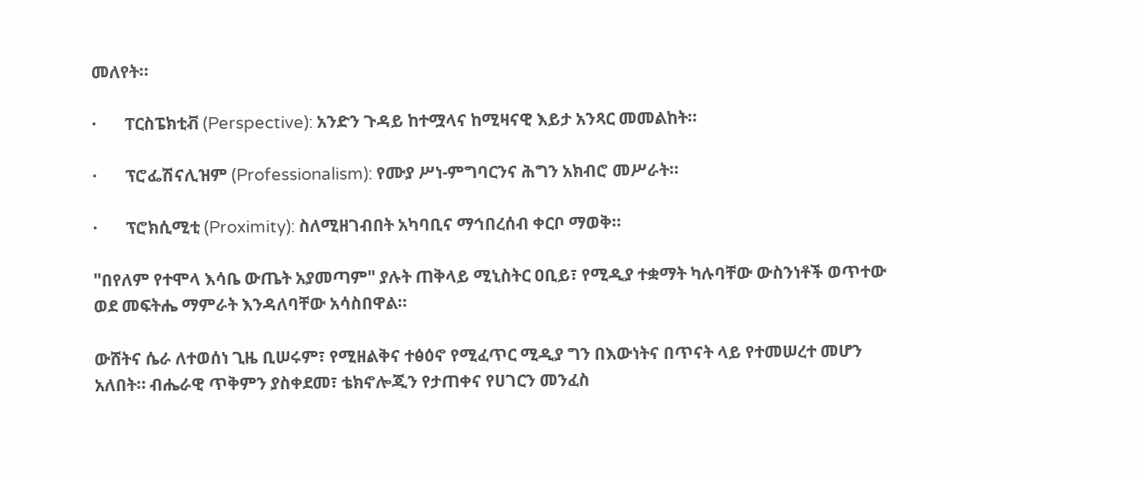መለየት።

·       ፐርስፔክቲቭ (Perspective): አንድን ጉዳይ ከተሟላና ከሚዛናዊ እይታ አንጻር መመልከት።

·       ፕሮፌሽናሊዝም (Professionalism): የሙያ ሥነ-ምግባርንና ሕግን አክብሮ መሥራት።

·       ፕሮክሲሚቲ (Proximity): ስለሚዘገብበት አካባቢና ማኅበረሰብ ቀርቦ ማወቅ።

"በየለም የተሞላ እሳቤ ውጤት አያመጣም" ያሉት ጠቅላይ ሚኒስትር ዐቢይ፣ የሚዲያ ተቋማት ካሉባቸው ውስንነቶች ወጥተው ወደ መፍትሔ ማምራት እንዳለባቸው አሳስበዋል።

ውሸትና ሴራ ለተወሰነ ጊዜ ቢሠሩም፣ የሚዘልቅና ተፅዕኖ የሚፈጥር ሚዲያ ግን በእውነትና በጥናት ላይ የተመሠረተ መሆን አለበት። ብሔራዊ ጥቅምን ያስቀደመ፣ ቴክኖሎጂን የታጠቀና የሀገርን መንፈስ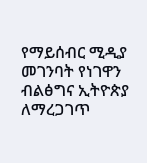የማይሰብር ሚዲያ መገንባት የነገዋን ብልፅግና ኢትዮጵያ ለማረጋገጥ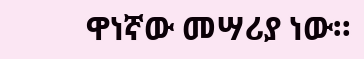ዋነኛው መሣሪያ ነው።